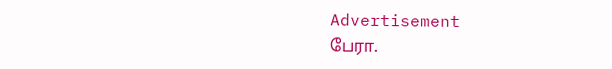Advertisement
பேரா.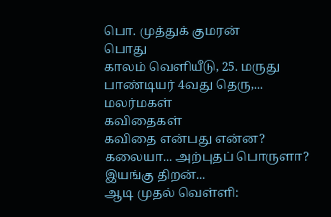பொ. முத்துக் குமரன்
பொது
காலம் வெளியீடு, 25. மருது பாண்டியர் 4வது தெரு,...
மலர்மகள்
கவிதைகள்
கவிதை என்பது என்ன? கலையா... அற்புதப் பொருளா? இயங்கு திறன்...
ஆடி முதல் வெள்ளி: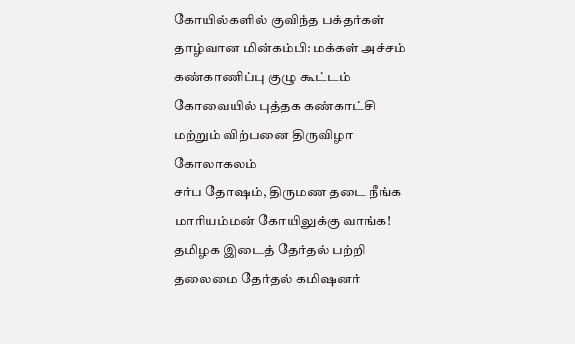கோயில்களில் குவிந்த பக்தர்கள்
தாழ்வான மின்கம்பி: மக்கள் அச்சம்
கண்காணிப்பு குழு கூட்டம்
கோவையில் புத்தக கண்காட்சி மற்றும் விற்பனை திருவிழா கோலாகலம்
சர்ப தோஷம், திருமண தடை நீங்க மாரியம்மன் கோயிலுக்கு வாங்க!
தமிழக இடைத் தேர்தல் பற்றி தலைமை தேர்தல் கமிஷனர்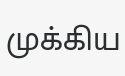முக்கிய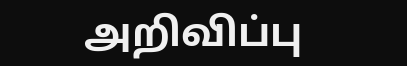அறிவிப்பு